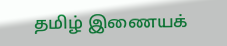தமிழ் இணையக்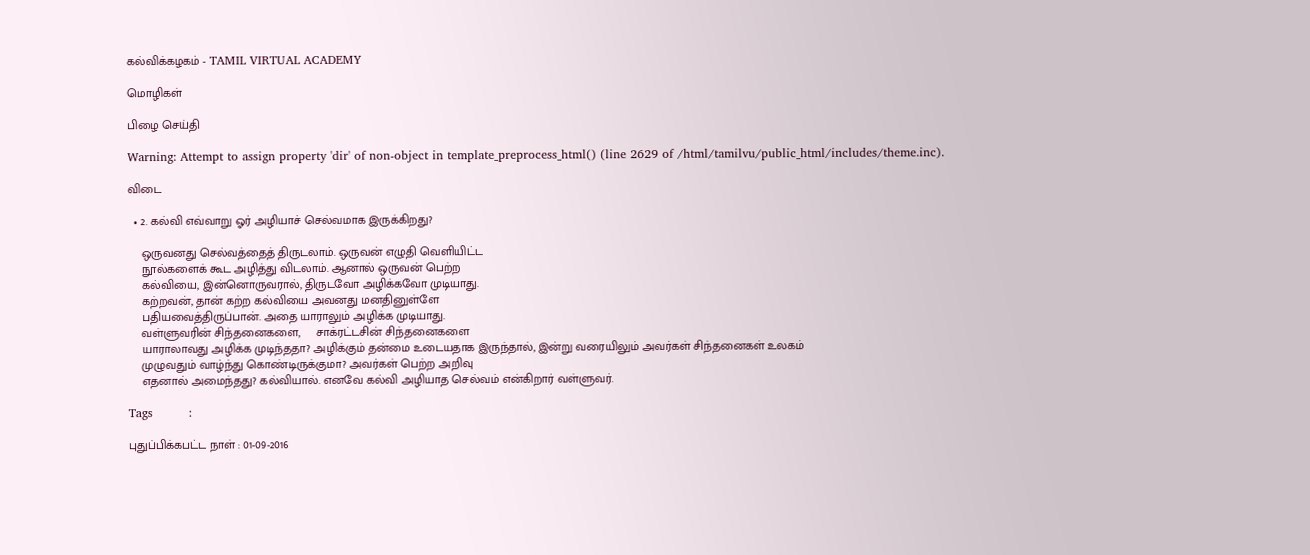கல்விக்கழகம் - TAMIL VIRTUAL ACADEMY

மொழிகள்

பிழை செய்தி

Warning: Attempt to assign property 'dir' of non-object in template_preprocess_html() (line 2629 of /html/tamilvu/public_html/includes/theme.inc).

விடை

  • 2. கல்வி எவ்வாறு ஓர் அழியாச் செல்வமாக இருக்கிறது?

    ஒருவனது செல்வத்தைத் திருடலாம். ஒருவன் எழுதி வெளியிட்ட
    நூல்களைக் கூட அழித்து விடலாம். ஆனால் ஒருவன் பெற்ற
    கல்வியை, இன்னொருவரால், திருடவோ அழிக்கவோ முடியாது.
    கற்றவன், தான் கற்ற கல்வியை அவனது மனதினுள்ளே
    பதியவைத்திருப்பான். அதை யாராலும் அழிக்க முடியாது.
    வள்ளுவரின் சிந்தனைகளை,     சாக்ரட்டசின் சிந்தனைகளை
    யாராலாவது அழிக்க முடிந்ததா? அழிக்கும் தன்மை உடையதாக இருந்தால், இன்று வரையிலும் அவர்கள் சிந்தனைகள் உலகம்
    முழுவதும் வாழ்ந்து கொண்டிருக்குமா? அவர்கள் பெற்ற அறிவு
    எதனால் அமைந்தது? கல்வியால். எனவே கல்வி அழியாத செல்வம் என்கிறார் வள்ளுவர்.

Tags         :

புதுப்பிக்கபட்ட நாள் : 01-09-2016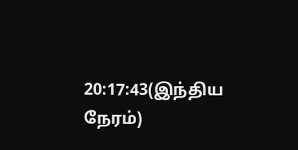20:17:43(இந்திய நேரம்)